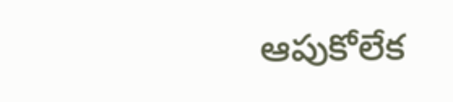ఆపుకోలేక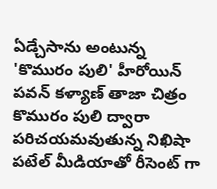ఏడ్చేసాను అంటున్న 'కొమురం పులి' హీరోయిన్
పవన్ కళ్యాణ్ తాజా చిత్రం కొమురం పులి ద్వారా పరిచయమవుతున్న నిఖిషా పటేల్ మీడియాతో రీసెంట్ గా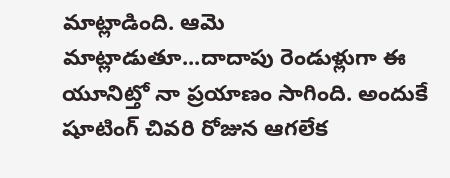మాట్లాడింది. ఆమె మాట్లాడుతూ...దాదాపు రెండుళ్లుగా ఈ యూనిట్తో నా ప్రయాణం సాగింది. అందుకే షూటింగ్ చివరి రోజున ఆగలేక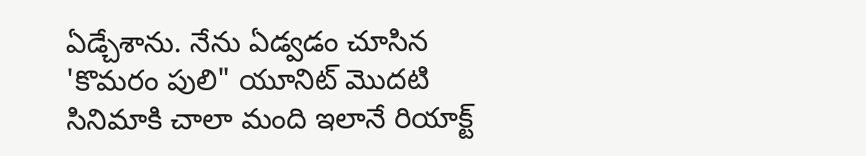ఏడ్చేశాను. నేను ఏడ్వడం చూసిన 'కొమరం పులి" యూనిట్ మొదటి సినిమాకి చాలా మంది ఇలానే రియాక్ట్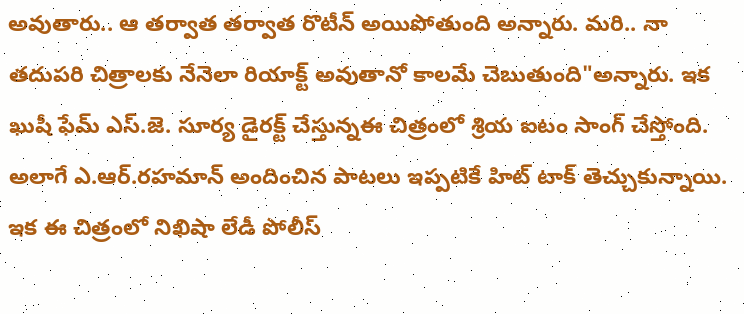అవుతారు.. ఆ తర్వాత తర్వాత రొటీన్ అయిపోతుంది అన్నారు. మరి.. నా తదుపరి చిత్రాలకు నేనెలా రియాక్ట్ అవుతానో కాలమే చెబుతుంది"అన్నారు. ఇక ఖుషీ ఫేమ్ ఎస్.జె. సూర్య డైరక్ట్ చేస్తున్నఈ చిత్రంలో శ్రియ ఐటం సాంగ్ చేస్తోంది. అలాగే ఎ.ఆర్.రహమాన్ అందించిన పాటలు ఇప్పటికే హిట్ టాక్ తెచ్చుకున్నాయి. ఇక ఈ చిత్రంలో నిఖిషా లేడీ పోలీస్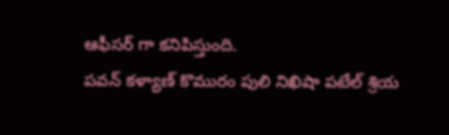ఆఫీసర్ గా కనిపిస్తుంది.
పవన్ కళ్యాణ్ కొమురం పులి నిఖిషా పటేల్ శ్రియ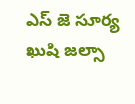ఎస్ జె సూర్య ఖుషి జల్సా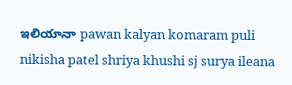ఇలియానా pawan kalyan komaram puli nikisha patel shriya khushi sj surya ileana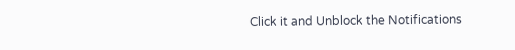Click it and Unblock the Notifications